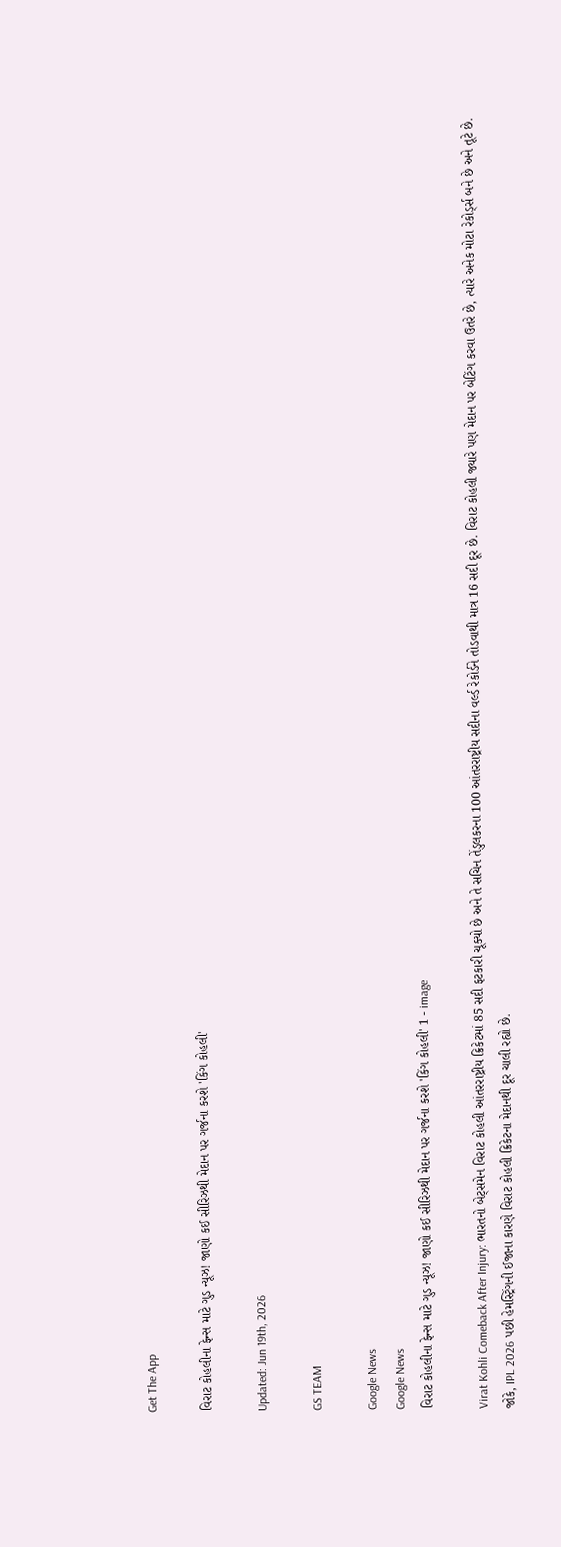Get The App

વિરાટ કોહલીના ફેન્સ માટે ગુડ ન્યૂઝ! જાણો કઈ સીરિઝથી મેદાન પર ગર્જના કરશે 'કિંગ કોહલી'

Updated: Jun 19th, 2026

GS TEAM

Google News
Google News
વિરાટ કોહલીના ફેન્સ માટે ગુડ ન્યૂઝ! જાણો કઈ સીરિઝથી મેદાન પર ગર્જના કરશે 'કિંગ કોહલી' 1 - image

Virat Kohli Comeback After Injury: ભારતનો બેટ્સમેન વિરાટ કોહલી આંતરરાષ્ટ્રીય ક્રિકેટમાં 85 સદી ફટકારી ચૂક્યો છે અને તે સચિન તેંડુલકરના 100 આંતરરાષ્ટ્રીય સદીના વર્લ્ડ રેકોર્ડને તોડવાથી માત્ર 16 સદી દૂર છે. વિરાટ કોહલી જ્યારે પણ મેદાન પર બેટિંગ કરવા ઉતરે છે, ત્યારે અનેક મોટા રેકોર્ડ્સ બને છે અને તૂટે છે. જોકે, IPL 2026 પછી હેમસ્ટ્રિંગની ઈજાના કારણે વિરાટ કોહલી ક્રિકેટના મેદાનથી દૂર ચાલી રહ્યો છે.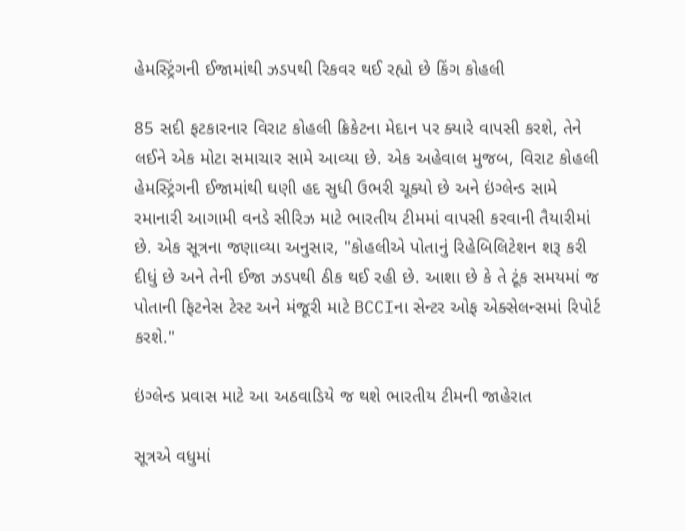હેમસ્ટ્રિંગની ઈજામાંથી ઝડપથી રિકવર થઈ રહ્યો છે કિંગ કોહલી

85 સદી ફટકારનાર વિરાટ કોહલી ક્રિકેટના મેદાન પર ક્યારે વાપસી કરશે, તેને લઈને એક મોટા સમાચાર સામે આવ્યા છે. એક અહેવાલ મુજબ, વિરાટ કોહલી હેમસ્ટ્રિંગની ઈજામાંથી ઘણી હદ સુધી ઉભરી ચૂક્યો છે અને ઇંગ્લેન્ડ સામે રમાનારી આગામી વનડે સીરિઝ માટે ભારતીય ટીમમાં વાપસી કરવાની તૈયારીમાં છે. એક સૂત્રના જણાવ્યા અનુસાર, "કોહલીએ પોતાનું રિહેબિલિટેશન શરૂ કરી દીધું છે અને તેની ઈજા ઝડપથી ઠીક થઈ રહી છે. આશા છે કે તે ટૂંક સમયમાં જ પોતાની ફિટનેસ ટેસ્ટ અને મંજૂરી માટે BCCIના સેન્ટર ઓફ એક્સેલન્સમાં રિપોર્ટ કરશે."

ઇંગ્લેન્ડ પ્રવાસ માટે આ અઠવાડિયે જ થશે ભારતીય ટીમની જાહેરાત

સૂત્રએ વધુમાં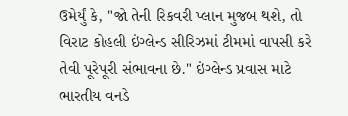ઉમેર્યું કે, "જો તેની રિકવરી પ્લાન મુજબ થશે, તો વિરાટ કોહલી ઇંગ્લેન્ડ સીરિઝમાં ટીમમાં વાપસી કરે તેવી પૂરેપૂરી સંભાવના છે." ઇંગ્લેન્ડ પ્રવાસ માટે ભારતીય વનડે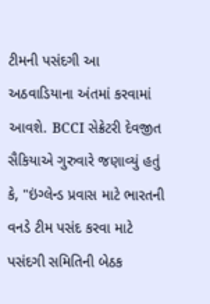ટીમની પસંદગી આ અઠવાડિયાના અંતમાં કરવામાં આવશે. BCCI સેક્રેટરી દેવજીત સૈકિયાએ ગુરુવારે જણાવ્યું હતું કે, "ઇંગ્લેન્ડ પ્રવાસ માટે ભારતની વનડે ટીમ પસંદ કરવા માટે પસંદગી સમિતિની બેઠક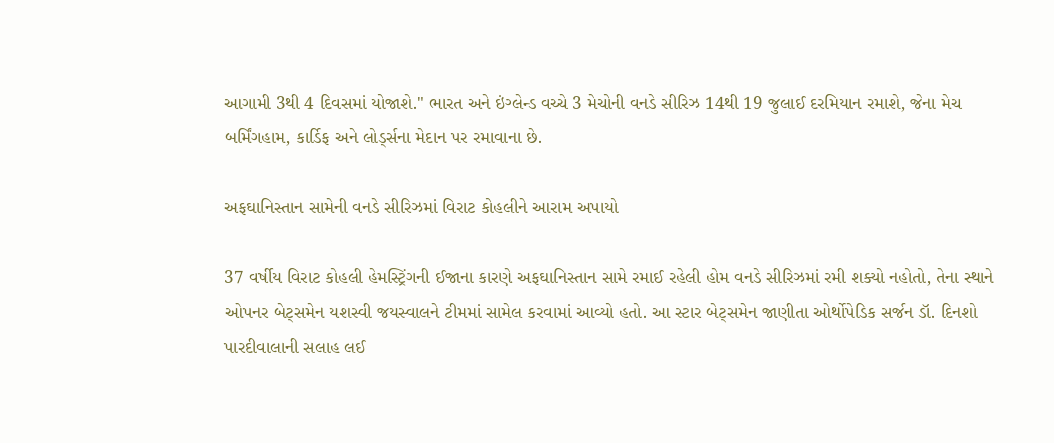આગામી 3થી 4 દિવસમાં યોજાશે." ભારત અને ઇંગ્લેન્ડ વચ્ચે 3 મેચોની વનડે સીરિઝ 14થી 19 જુલાઈ દરમિયાન રમાશે, જેના મેચ બર્મિંગહામ, કાર્ડિફ અને લોર્ડ્સના મેદાન પર રમાવાના છે.

અફઘાનિસ્તાન સામેની વનડે સીરિઝમાં વિરાટ કોહલીને આરામ અપાયો

37 વર્ષીય વિરાટ કોહલી હેમસ્ટ્રિંગની ઈજાના કારણે અફઘાનિસ્તાન સામે રમાઈ રહેલી હોમ વનડે સીરિઝમાં રમી શક્યો નહોતો, તેના સ્થાને ઓપનર બેટ્સમેન યશસ્વી જયસ્વાલને ટીમમાં સામેલ કરવામાં આવ્યો હતો. આ સ્ટાર બેટ્સમેન જાણીતા ઓર્થોપેડિક સર્જન ડૉ. દિનશો પારદીવાલાની સલાહ લઈ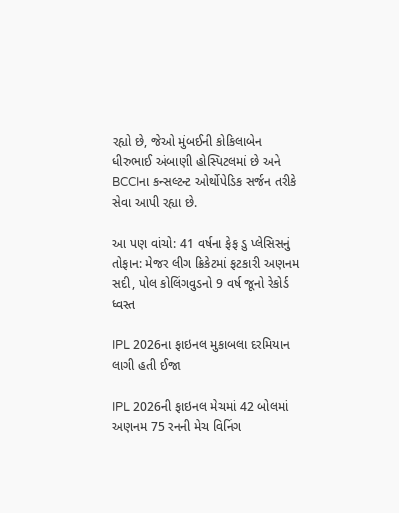રહ્યો છે, જેઓ મુંબઈની કોકિલાબેન ધીરુભાઈ અંબાણી હોસ્પિટલમાં છે અને BCCIના કન્સલ્ટન્ટ ઓર્થોપેડિક સર્જન તરીકે સેવા આપી રહ્યા છે.

આ પણ વાંચો: 41 વર્ષના ફેફ ડુ પ્લેસિસનું તોફાન: મેજર લીગ ક્રિકેટમાં ફટકારી અણનમ સદી, પોલ કોલિંગવુડનો 9 વર્ષ જૂનો રેકોર્ડ ધ્વસ્ત

IPL 2026ના ફાઇનલ મુકાબલા દરમિયાન લાગી હતી ઈજા

IPL 2026ની ફાઇનલ મેચમાં 42 બોલમાં અણનમ 75 રનની મેચ વિનિંગ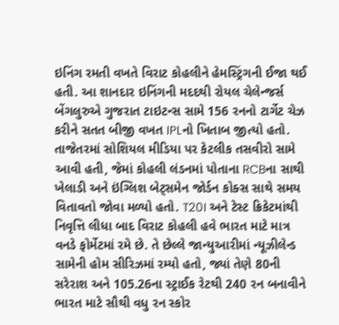ઇનિંગ રમતી વખતે વિરાટ કોહલીને હેમસ્ટ્રિંગની ઈજા થઈ હતી. આ શાનદાર ઇનિંગની મદદથી રોયલ ચેલેન્જર્સ બેંગલુરુએ ગુજરાત ટાઇટન્સ સામે 156 રનનો ટાર્ગેટ ચેઝ કરીને સતત બીજી વખત IPLનો ખિતાબ જીત્યો હતો. તાજેતરમાં સોશિયલ મીડિયા પર કેટલીક તસવીરો સામે આવી હતી, જેમાં કોહલી લંડનમાં પોતાના RCBના સાથી ખેલાડી અને ઇંગ્લિશ બેટ્સમેન જોર્ડન કોક્સ સાથે સમય વિતાવતો જોવા મળ્યો હતો. T20I અને ટેસ્ટ ક્રિકેટમાંથી નિવૃત્તિ લીધા બાદ વિરાટ કોહલી હવે ભારત માટે માત્ર વનડે ફોર્મેટમાં રમે છે. તે છેલ્લે જાન્યુઆરીમાં ન્યૂઝીલેન્ડ સામેની હોમ સીરિઝમાં રમ્યો હતો, જ્યાં તેણે 80ની સરેરાશ અને 105.26ના સ્ટ્રાઈક રેટથી 240 રન બનાવીને ભારત માટે સૌથી વધુ રન સ્કોર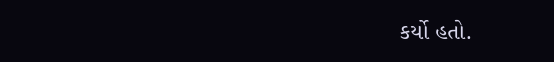કર્યો હતો.